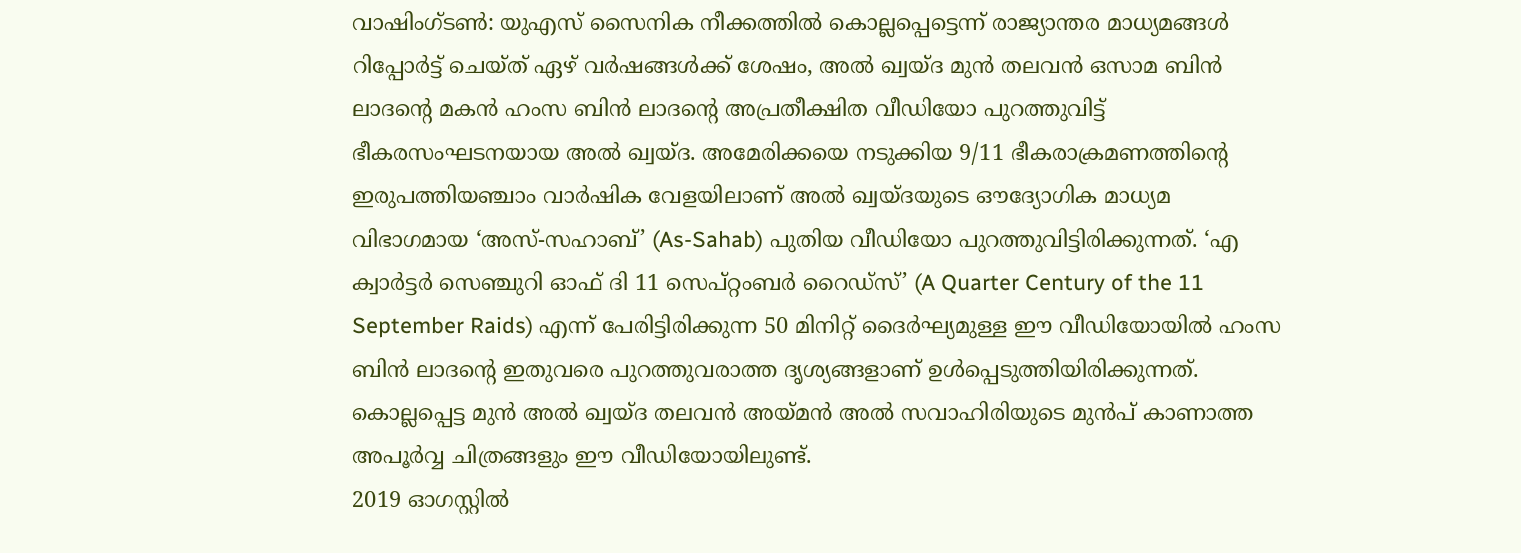വാഷിംഗ്ടൺ: യുഎസ് സൈനിക നീക്കത്തിൽ കൊല്ലപ്പെട്ടെന്ന് രാജ്യാന്തര മാധ്യമങ്ങൾ റിപ്പോർട്ട് ചെയ്ത് ഏഴ് വർഷങ്ങൾക്ക് ശേഷം, അൽ ഖ്വയ്ദ മുൻ തലവൻ ഒസാമ ബിൻ ലാദന്റെ മകൻ ഹംസ ബിൻ ലാദന്റെ അപ്രതീക്ഷിത വീഡിയോ പുറത്തുവിട്ട് ഭീകരസംഘടനയായ അൽ ഖ്വയ്ദ. അമേരിക്കയെ നടുക്കിയ 9/11 ഭീകരാക്രമണത്തിന്റെ ഇരുപത്തിയഞ്ചാം വാർഷിക വേളയിലാണ് അൽ ഖ്വയ്ദയുടെ ഔദ്യോഗിക മാധ്യമ വിഭാഗമായ ‘അസ്-സഹാബ്’ (As-Sahab) പുതിയ വീഡിയോ പുറത്തുവിട്ടിരിക്കുന്നത്. ‘എ ക്വാർട്ടർ സെഞ്ചുറി ഓഫ് ദി 11 സെപ്റ്റംബർ റൈഡ്സ്’ (A Quarter Century of the 11 September Raids) എന്ന് പേരിട്ടിരിക്കുന്ന 50 മിനിറ്റ് ദൈർഘ്യമുള്ള ഈ വീഡിയോയിൽ ഹംസ ബിൻ ലാദന്റെ ഇതുവരെ പുറത്തുവരാത്ത ദൃശ്യങ്ങളാണ് ഉൾപ്പെടുത്തിയിരിക്കുന്നത്. കൊല്ലപ്പെട്ട മുൻ അൽ ഖ്വയ്ദ തലവൻ അയ്മൻ അൽ സവാഹിരിയുടെ മുൻപ് കാണാത്ത അപൂർവ്വ ചിത്രങ്ങളും ഈ വീഡിയോയിലുണ്ട്.
2019 ഓഗസ്റ്റിൽ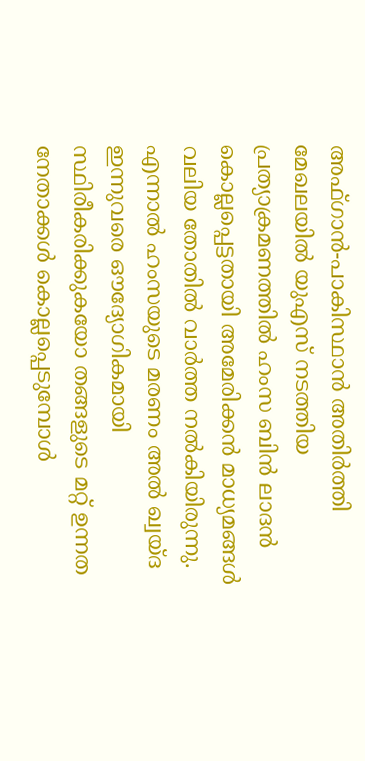അഫ്ഗാൻ-പാകിസ്ഥാൻ അതിർത്തി മേഖലയിൽ യുഎസ് നടത്തിയ പ്രത്യാക്രമണത്തിൽ ഹംസ ബിൻ ലാദൻ കൊല്ലപ്പെട്ടതായി അമേരിക്കൻ മാധ്യമങ്ങൾ വലിയ തോതിൽ വാർത്ത നൽകിയിരുന്നു. എന്നാൽ ഹംസയുടെ മരണം അൽ ഖ്വയ്ദ ഇന്നുവരെ ഔദ്യോഗികമായി സ്ഥിരീകരിക്കുകയോ തങ്ങളുടെ മറ്റ് ഉന്നത നേതാക്കൾ കൊല്ലപ്പെടുമ്പോൾ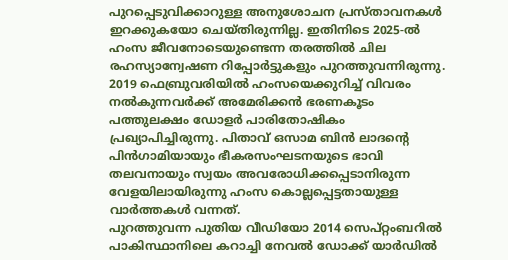പുറപ്പെടുവിക്കാറുള്ള അനുശോചന പ്രസ്താവനകൾ ഇറക്കുകയോ ചെയ്തിരുന്നില്ല. ഇതിനിടെ 2025-ൽ ഹംസ ജീവനോടെയുണ്ടെന്ന തരത്തിൽ ചില രഹസ്യാന്വേഷണ റിപ്പോർട്ടുകളും പുറത്തുവന്നിരുന്നു. 2019 ഫെബ്രുവരിയിൽ ഹംസയെക്കുറിച്ച് വിവരം നൽകുന്നവർക്ക് അമേരിക്കൻ ഭരണകൂടം പത്തുലക്ഷം ഡോളർ പാരിതോഷികം പ്രഖ്യാപിച്ചിരുന്നു. പിതാവ് ഒസാമ ബിൻ ലാദന്റെ പിൻഗാമിയായും ഭീകരസംഘടനയുടെ ഭാവി തലവനായും സ്വയം അവരോധിക്കപ്പെടാനിരുന്ന വേളയിലായിരുന്നു ഹംസ കൊല്ലപ്പെട്ടതായുള്ള വാർത്തകൾ വന്നത്.
പുറത്തുവന്ന പുതിയ വീഡിയോ 2014 സെപ്റ്റംബറിൽ പാകിസ്ഥാനിലെ കറാച്ചി നേവൽ ഡോക്ക് യാർഡിൽ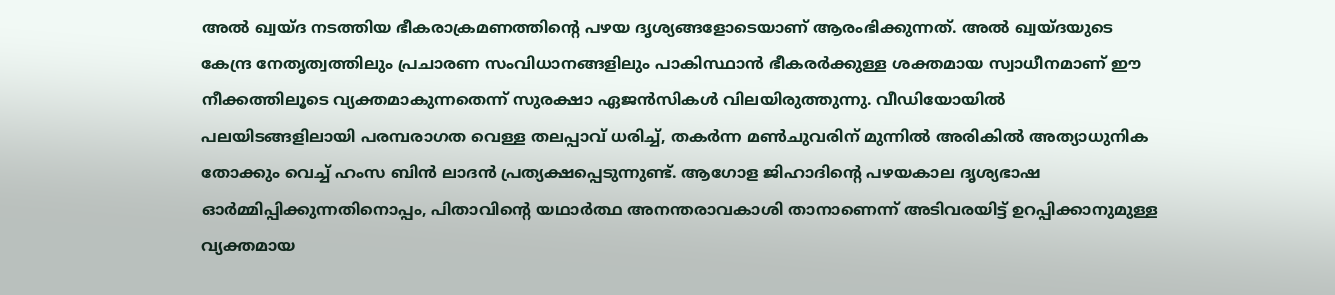അൽ ഖ്വയ്ദ നടത്തിയ ഭീകരാക്രമണത്തിന്റെ പഴയ ദൃശ്യങ്ങളോടെയാണ് ആരംഭിക്കുന്നത്. അൽ ഖ്വയ്ദയുടെ കേന്ദ്ര നേതൃത്വത്തിലും പ്രചാരണ സംവിധാനങ്ങളിലും പാകിസ്ഥാൻ ഭീകരർക്കുള്ള ശക്തമായ സ്വാധീനമാണ് ഈ നീക്കത്തിലൂടെ വ്യക്തമാകുന്നതെന്ന് സുരക്ഷാ ഏജൻസികൾ വിലയിരുത്തുന്നു. വീഡിയോയിൽ പലയിടങ്ങളിലായി പരമ്പരാഗത വെള്ള തലപ്പാവ് ധരിച്ച്, തകർന്ന മൺചുവരിന് മുന്നിൽ അരികിൽ അത്യാധുനിക തോക്കും വെച്ച് ഹംസ ബിൻ ലാദൻ പ്രത്യക്ഷപ്പെടുന്നുണ്ട്. ആഗോള ജിഹാദിന്റെ പഴയകാല ദൃശ്യഭാഷ ഓർമ്മിപ്പിക്കുന്നതിനൊപ്പം, പിതാവിന്റെ യഥാർത്ഥ അനന്തരാവകാശി താനാണെന്ന് അടിവരയിട്ട് ഉറപ്പിക്കാനുമുള്ള വ്യക്തമായ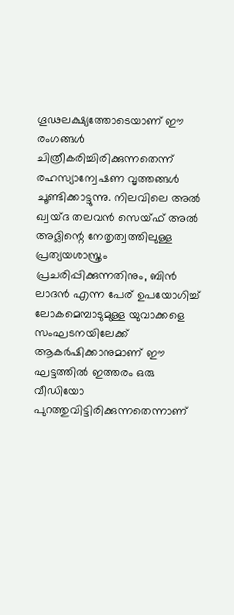ഗൂഢലക്ഷ്യത്തോടെയാണ് ഈ രംഗങ്ങൾ ചിത്രീകരിച്ചിരിക്കുന്നതെന്ന് രഹസ്യാന്വേഷണ വൃത്തങ്ങൾ ചൂണ്ടിക്കാട്ടുന്നു. നിലവിലെ അൽ ഖ്വയ്ദ തലവൻ സെയ്ഫ് അൽ അദ്ലിന്റെ നേതൃത്വത്തിലുള്ള പ്രത്യയശാസ്ത്രം പ്രചരിപ്പിക്കുന്നതിനും, ബിൻ ലാദൻ എന്ന പേര് ഉപയോഗിച്ച് ലോകമെമ്പാടുമുള്ള യുവാക്കളെ സംഘടനയിലേക്ക് ആകർഷിക്കാനുമാണ് ഈ ഘട്ടത്തിൽ ഇത്തരം ഒരു വീഡിയോ പുറത്തുവിട്ടിരിക്കുന്നതെന്നാണ്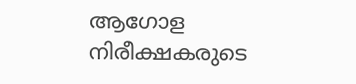ആഗോള നിരീക്ഷകരുടെ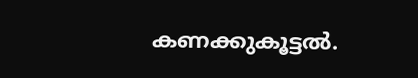കണക്കുകൂട്ടൽ.